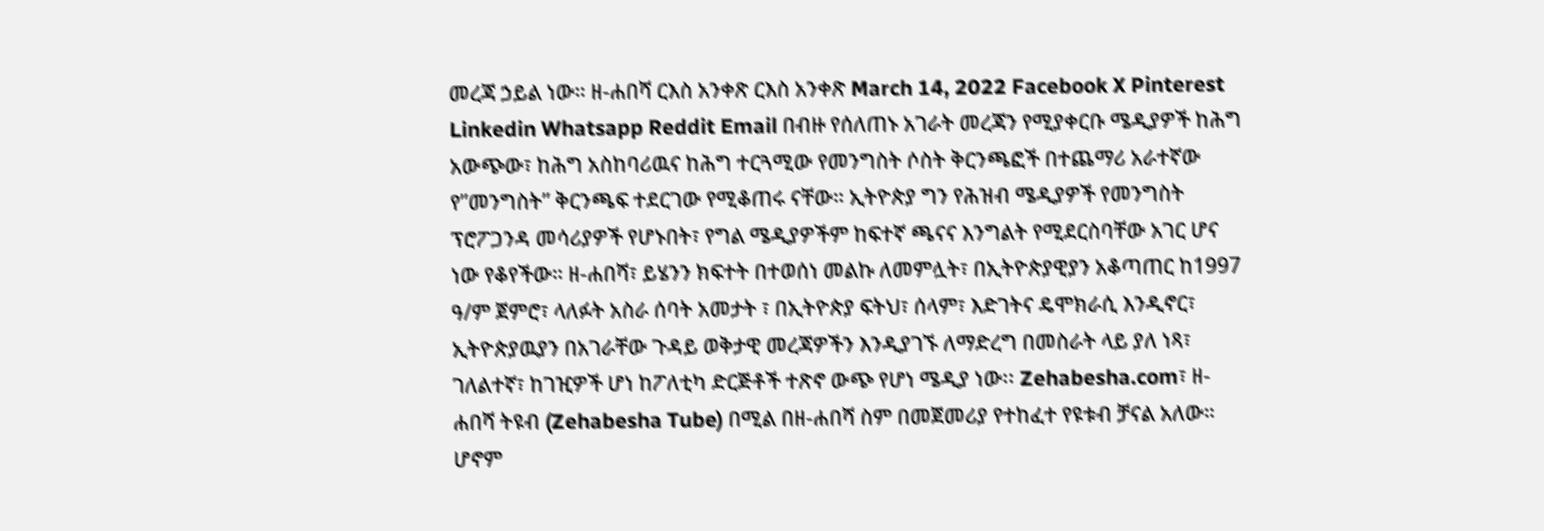መረጃ ኃይል ነው። ዘ-ሐበሻ ርእስ አንቀጽ ርእስ አንቀጽ March 14, 2022 Facebook X Pinterest Linkedin Whatsapp Reddit Email በብዙ የሰለጠኑ አገራት መረጃን የሚያቀርቡ ሜዲያዎች ከሕግ አውጭው፣ ከሕግ አስከባሪዉና ከሕግ ተርጓሚው የመንግስት ሶስት ቅርንጫፎች በተጨማሪ አራተኛው የ”መንግስት” ቅርንጫፍ ተደርገው የሚቆጠሩ ናቸው። ኢትዮጵያ ግን የሕዝብ ሜዲያዎች የመንግስት ፕሮፖጋንዳ መሳሪያዎች የሆኑበት፣ የግል ሜዲያዎችም ከፍተኛ ጫናና እንግልት የሚደርስባቸው አገር ሆና ነው የቆየችው። ዘ-ሐበሻ፣ ይሄንን ክፍተት በተወሰነ መልኩ ለመምሏት፣ በኢትዮጵያዊያን አቆጣጠር ከ1997 ዓ/ም ጀምሮ፣ ላለፉት አስራ ሰባት አመታት ፣ በኢትዮጵያ ፍትህ፣ ሰላም፣ እድገትና ዴሞክራሲ እንዲኖር፣ ኢትዮጵያዉያን በአገራቸው ጉዳይ ወቅታዊ መረጃዎችን እንዲያገኙ ለማድረግ በመስራት ላይ ያለ ነጻ፣ ገለልተኛ፣ ከገዢዎች ሆነ ከፖለቲካ ድርጅቶች ተጽኖ ውጭ የሆነ ሜዲያ ነው፡፡ Zehabesha.com፣ ዘ-ሐበሻ ትዩብ (Zehabesha Tube) በሚል በዘ-ሐበሻ ስም በመጀመሪያ የተከፈተ የዩቱብ ቻናል አለው። ሆኖም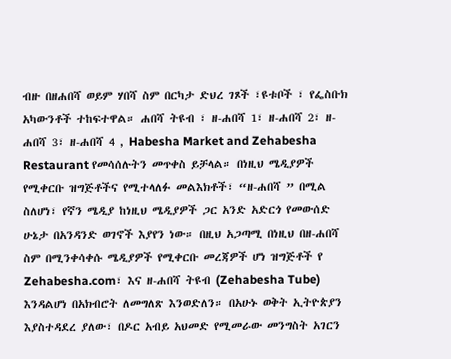ብዙ በዘሐበሻ ወይም ሃበሻ ስም በርካታ ድህረ ገጾች ፣ዩቱቦች ፣ የፌስቡክ አካውንቶች ተከፍተዋል። ሐበሻ ትዩብ ፣ ዘ-ሐበሻ 1፣ ዘ-ሐበሻ 2፣ ዘ-ሐበሻ 3፣ ዘ-ሐበሻ 4 , Habesha Market and Zehabesha Restaurant የመሳሰሉትን መጥቀስ ይቻላል። በነዚህ ሜዲያዎች የሚቀርቡ ዝግጅቶችና የሚተላለፉ መልእክቶች፣ “ዘ-ሐበሻ ” በሚል ስለሆነ፣ የኛን ሜዲያ ከነዚህ ሜዲያዎች ጋር አንድ አድርጎ የመውሰድ ሁኔታ በአንዳንድ ወገኖች እያየን ነው። በዚህ አጋጣሚ በነዚህ በዘ-ሐበሻ ስም በሚንቀሳቀሱ ሜዲያዎች የሚቀርቡ መረጃዎች ሆነ ዝግጅቶች የ Zehabesha.com፣ እና ዘ-ሐበሻ ትዩብ (Zehabesha Tube) እንዳልሆነ በአክብሮት ለመግለጽ እንወድለን። በአሁኑ ወቅት ኢትዮጵያን እያስተዳደረ ያለው፣ በዶር አብይ አህመድ የሚመራው መንግስት አገርን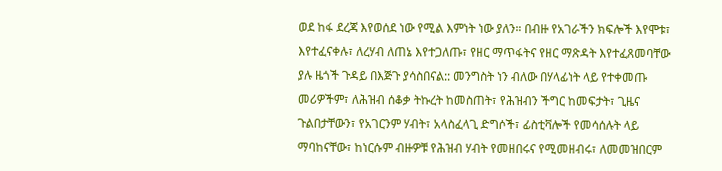ወደ ከፋ ደረጃ እየወሰደ ነው የሚል እምነት ነው ያለን። በብዙ የአገራችን ክፍሎች እየሞቱ፣ እየተፈናቀሉ፣ ለረሃብ ለጠኔ እየተጋለጡ፣ የዘር ማጥፋትና የዘር ማጽዳት እየተፈጸመባቸው ያሉ ዜጎች ጉዳይ በእጅጉ ያሳስበናል:: መንግስት ነን ብለው በሃላፊነት ላይ የተቀመጡ መሪዎችም፣ ለሕዝብ ሰቆቃ ትኩረት ከመስጠት፣ የሕዝብን ችግር ከመፍታት፣ ጊዜና ጉልበታቸውን፣ የአገርንም ሃብት፣ አላስፈላጊ ድግሶች፣ ፊስቲቫሎች የመሳሰሉት ላይ ማባከናቸው፣ ከነርሱም ብዙዎቹ የሕዝብ ሃብት የመዘበሩና የሚመዘብሩ፣ ለመመዝበርም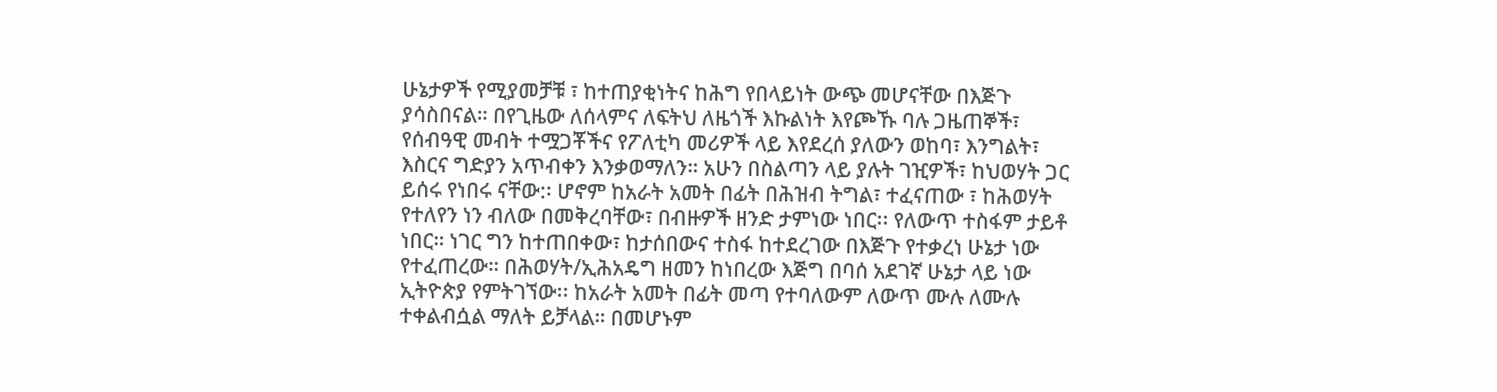ሁኔታዎች የሚያመቻቹ ፣ ከተጠያቂነትና ከሕግ የበላይነት ውጭ መሆናቸው በእጅጉ ያሳስበናል። በየጊዜው ለሰላምና ለፍትህ ለዜጎች እኩልነት እየጮኹ ባሉ ጋዜጠኞች፣ የሰብዓዊ መብት ተሟጋቾችና የፖለቲካ መሪዎች ላይ እየደረሰ ያለውን ወከባ፣ እንግልት፣ እስርና ግድያን አጥብቀን እንቃወማለን። አሁን በስልጣን ላይ ያሉት ገዢዎች፣ ከህወሃት ጋር ይሰሩ የነበሩ ናቸው:፡ ሆኖም ከአራት አመት በፊት በሕዝብ ትግል፣ ተፈናጠው ፣ ከሕወሃት የተለየን ነን ብለው በመቅረባቸው፣ በብዙዎች ዘንድ ታምነው ነበር፡፡ የለውጥ ተስፋም ታይቶ ነበር። ነገር ግን ከተጠበቀው፣ ከታሰበውና ተስፋ ከተደረገው በእጅጉ የተቃረነ ሁኔታ ነው የተፈጠረው። በሕወሃት/ኢሕአዴግ ዘመን ከነበረው እጅግ በባሰ አደገኛ ሁኔታ ላይ ነው ኢትዮጵያ የምትገኘው፡፡ ከአራት አመት በፊት መጣ የተባለውም ለውጥ ሙሉ ለሙሉ ተቀልብሷል ማለት ይቻላል። በመሆኑም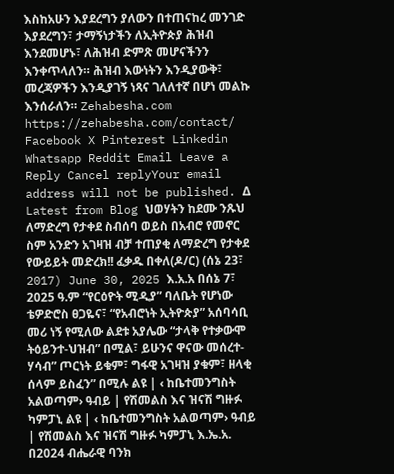እስከአሁን እያደረግን ያለውን በተጠናከረ መንገድ እያደረግን፣ ታማኝነታችን ለኢትዮጵያ ሕዝብ እንደመሆኑ፣ ለሕዝብ ድምጽ መሆናችንን እንቀጥላለን። ሕዝብ እውነትን እንዲያውቅ፣ መረጃዎችን እንዲያገኝ ነጻና ገለለተኛ በሆነ መልኩ እንሰራለን። Zehabesha.com https://zehabesha.com/contact/ Facebook X Pinterest Linkedin Whatsapp Reddit Email Leave a Reply Cancel replyYour email address will not be published. Δ Latest from Blog ህወሃትን ከደሙ ንጹህ ለማድረግ የታቀደ ስብሰባ ወይስ በአብሮ የመኖር ስም አንድን አገዛዝ ብቻ ተጠያቂ ለማድረግ የታቀደ የውይይት መድረክ!! ፈቃዱ በቀለ(ዶ/ር) (ሰኔ 23፣ 2017) June 30, 2025 እ.አ.አ በሰኔ 7፣ 2025 ዓ.ም “የርዕዮት ሚዲያ” ባለቤት የሆነው ቴዎድሮስ ፀጋዬና፣ “የአብሮነት ኢትዮጵያ” አሰባሳቢ መሪ ነኝ የሚለው ልደቱ አያሌው “ታላቅ የተቃውሞ ትዕይንተ-ህዝብ” በሚል፣ ይሁንና ዋናው መሰረተ-ሃሳብ” ጦርነት ይቁም፣ ግፋዊ አገዛዝ ያቁም፣ ዘላቂ ሰላም ይስፈን” በሚሉ ልዩ | ‹ ከቤተመንግስት አልወጣም› ዓብይ | የሽመልስ እና ዝናሽ ግዙፉ ካምፓኒ ልዩ | ‹ ከቤተመንግስት አልወጣም› ዓብይ | የሽመልስ እና ዝናሽ ግዙፉ ካምፓኒ እ.ኤ.አ. በ2024 ብሔራዊ ባንክ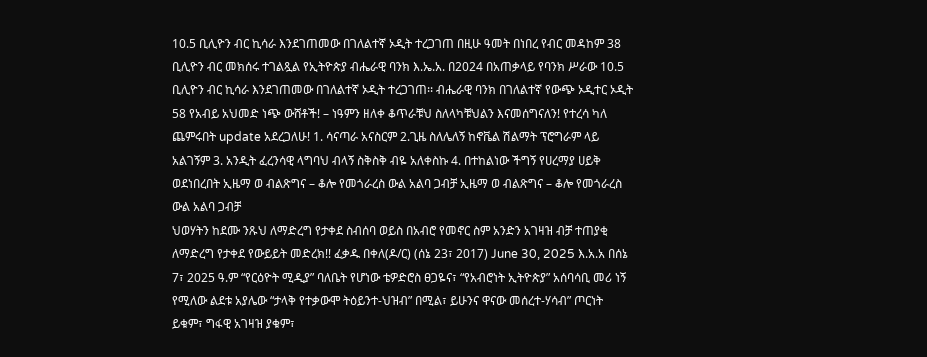10.5 ቢሊዮን ብር ኪሳራ እንደገጠመው በገለልተኛ ኦዲት ተረጋገጠ በዚሁ ዓመት በነበረ የብር መዳከም 38 ቢሊዮን ብር መክሰሩ ተገልጿል የኢትዮጵያ ብሔራዊ ባንክ እ.ኤ.አ. በ2024 በአጠቃላይ የባንክ ሥራው 10.5 ቢሊዮን ብር ኪሳራ እንደገጠመው በገለልተኛ ኦዲት ተረጋገጠ፡፡ ብሔራዊ ባንክ በገለልተኛ የውጭ ኦዲተር ኦዲት 58 የአብይ አህመድ ነጭ ውሸቶች! – ነዓምን ዘለቀ ቆጥራቹህ ስለላካቹህልን እናመሰግናለን! የተረሳ ካለ ጨምሩበት update አደረጋለሁ! 1. ሳናጣራ አናስርም 2.ጊዜ ስለሌለኝ ከኖቬል ሽልማት ፕሮግራም ላይ አልገኝም 3. አንዲት ፈረንሳዊ ላግባህ ብላኝ ስቅስቅ ብዬ አለቀስኩ 4. በተከልነው ችግኝ የሀረማያ ሀይቅ ወደነበረበት ኢዜማ ወ ብልጽግና – ቆሎ የመጎራረስ ውል አልባ ጋብቻ ኢዜማ ወ ብልጽግና – ቆሎ የመጎራረስ ውል አልባ ጋብቻ
ህወሃትን ከደሙ ንጹህ ለማድረግ የታቀደ ስብሰባ ወይስ በአብሮ የመኖር ስም አንድን አገዛዝ ብቻ ተጠያቂ ለማድረግ የታቀደ የውይይት መድረክ!! ፈቃዱ በቀለ(ዶ/ር) (ሰኔ 23፣ 2017) June 30, 2025 እ.አ.አ በሰኔ 7፣ 2025 ዓ.ም “የርዕዮት ሚዲያ” ባለቤት የሆነው ቴዎድሮስ ፀጋዬና፣ “የአብሮነት ኢትዮጵያ” አሰባሳቢ መሪ ነኝ የሚለው ልደቱ አያሌው “ታላቅ የተቃውሞ ትዕይንተ-ህዝብ” በሚል፣ ይሁንና ዋናው መሰረተ-ሃሳብ” ጦርነት ይቁም፣ ግፋዊ አገዛዝ ያቁም፣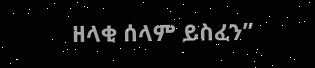ዘላቂ ሰላም ይስፈን”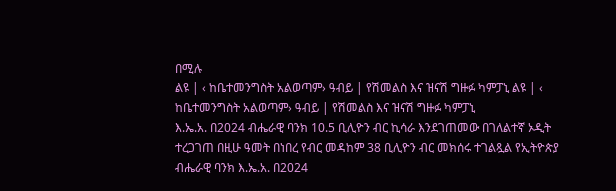በሚሉ
ልዩ | ‹ ከቤተመንግስት አልወጣም› ዓብይ | የሽመልስ እና ዝናሽ ግዙፉ ካምፓኒ ልዩ | ‹ ከቤተመንግስት አልወጣም› ዓብይ | የሽመልስ እና ዝናሽ ግዙፉ ካምፓኒ
እ.ኤ.አ. በ2024 ብሔራዊ ባንክ 10.5 ቢሊዮን ብር ኪሳራ እንደገጠመው በገለልተኛ ኦዲት ተረጋገጠ በዚሁ ዓመት በነበረ የብር መዳከም 38 ቢሊዮን ብር መክሰሩ ተገልጿል የኢትዮጵያ ብሔራዊ ባንክ እ.ኤ.አ. በ2024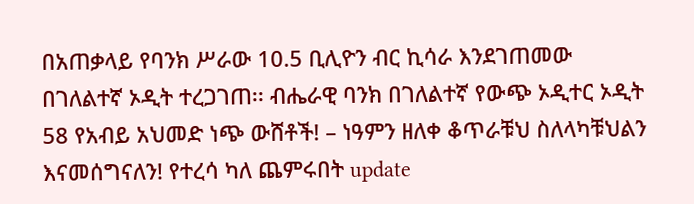በአጠቃላይ የባንክ ሥራው 10.5 ቢሊዮን ብር ኪሳራ እንደገጠመው በገለልተኛ ኦዲት ተረጋገጠ፡፡ ብሔራዊ ባንክ በገለልተኛ የውጭ ኦዲተር ኦዲት
58 የአብይ አህመድ ነጭ ውሸቶች! – ነዓምን ዘለቀ ቆጥራቹህ ስለላካቹህልን እናመሰግናለን! የተረሳ ካለ ጨምሩበት update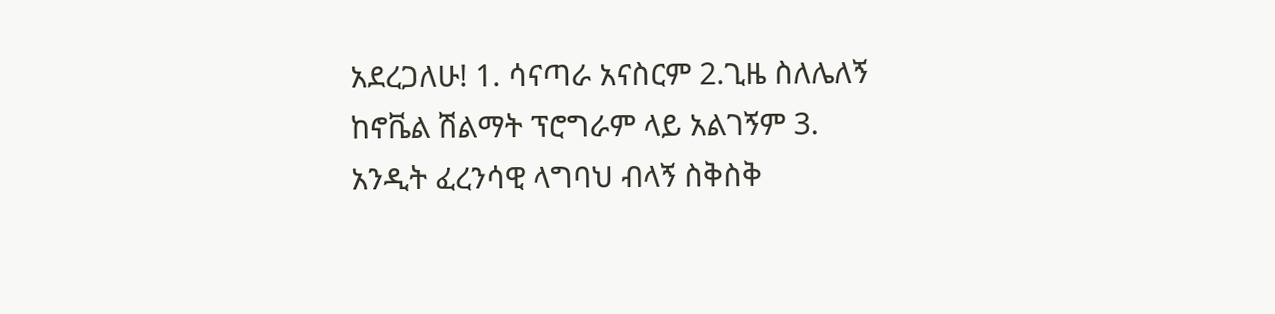አደረጋለሁ! 1. ሳናጣራ አናስርም 2.ጊዜ ስለሌለኝ ከኖቬል ሽልማት ፕሮግራም ላይ አልገኝም 3. አንዲት ፈረንሳዊ ላግባህ ብላኝ ስቅስቅ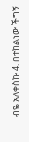ብዬ አለቀስኩ 4. በተከልነው ችግኝ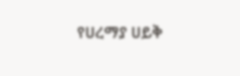የሀረማያ ሀይቅ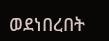ወደነበረበት